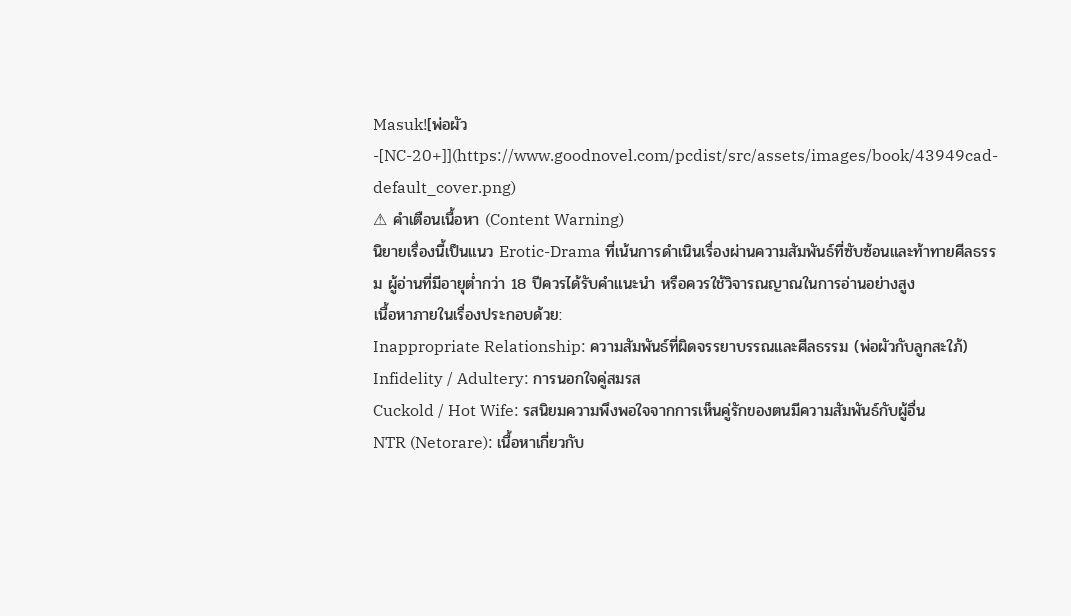Masuk![พ่อผัว-[NC-20+]](https://www.goodnovel.com/pcdist/src/assets/images/book/43949cad-default_cover.png)
⚠ คำเตือนเนื้อหา (Content Warning)
นิยายเรื่องนี้เป็นแนว Erotic-Drama ที่เน้นการดำเนินเรื่องผ่านความสัมพันธ์ที่ซับซ้อนและท้าทายศีลธรรม ผู้อ่านที่มีอายุต่ำกว่า 18 ปีควรได้รับคำแนะนำ หรือควรใช้วิจารณญาณในการอ่านอย่างสูง
เนื้อหาภายในเรื่องประกอบด้วย:
Inappropriate Relationship: ความสัมพันธ์ที่ผิดจรรยาบรรณและศีลธรรม (พ่อผัวกับลูกสะใภ้)
Infidelity / Adultery: การนอกใจคู่สมรส
Cuckold / Hot Wife: รสนิยมความพึงพอใจจากการเห็นคู่รักของตนมีความสัมพันธ์กับผู้อื่น
NTR (Netorare): เนื้อหาเกี่ยวกับ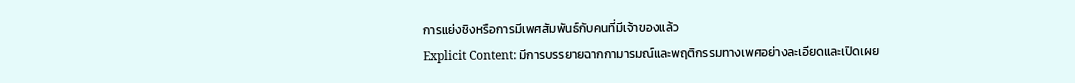การแย่งชิงหรือการมีเพศสัมพันธ์กับคนที่มีเจ้าของแล้ว
Explicit Content: มีการบรรยายฉากกามารมณ์และพฤติกรรมทางเพศอย่างละเอียดและเปิดเผย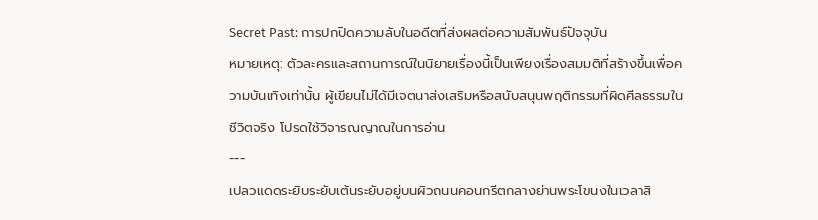Secret Past: การปกปิดความลับในอดีตที่ส่งผลต่อความสัมพันธ์ปัจจุบัน
หมายเหตุ: ตัวละครและสถานการณ์ในนิยายเรื่องนี้เป็นเพียงเรื่องสมมติที่สร้างขึ้นเพื่อความบันเทิงเท่านั้น ผู้เขียนไม่ได้มีเจตนาส่งเสริมหรือสนับสนุนพฤติกรรมที่ผิดศีลธรรมในชีวิตจริง โปรดใช้วิจารณญาณในการอ่าน
---
เปลวแดดระยิบระยับเต้นระยับอยู่บนผิวถนนคอนกรีตกลางย่านพระโขนงในเวลาสิ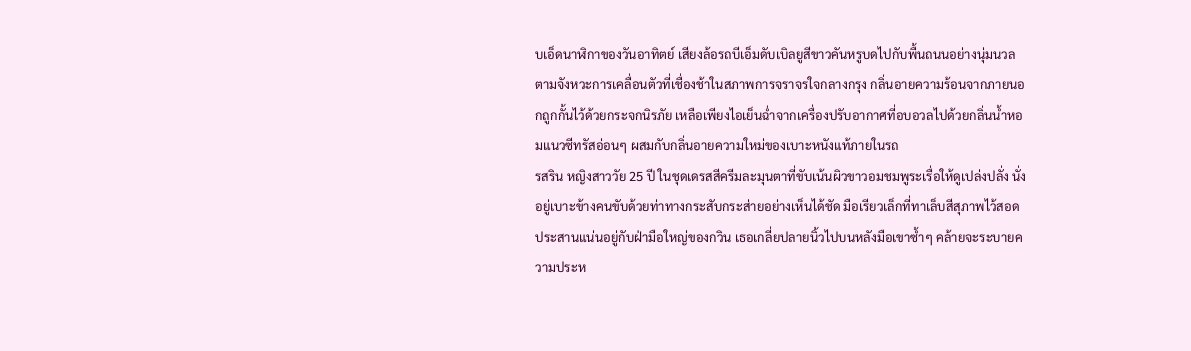บเอ็ดนาฬิกาของวันอาทิตย์ เสียงล้อรถบีเอ็มดับเบิลยูสีขาวคันหรูบดไปกับพื้นถนนอย่างนุ่มนวลตามจังหวะการเคลื่อนตัวที่เชื่องช้าในสภาพการจราจรใจกลางกรุง กลิ่นอายความร้อนจากภายนอกถูกกั้นไว้ด้วยกระจกนิรภัย เหลือเพียงไอเย็นฉ่ำจากเครื่องปรับอากาศที่อบอวลไปด้วยกลิ่นน้ำหอมแนวซีทรัสอ่อนๆ ผสมกับกลิ่นอายความใหม่ของเบาะหนังแท้ภายในรถ
รสริน หญิงสาววัย 25 ปี ในชุดเดรสสีครีมละมุนตาที่ขับเน้นผิวขาวอมชมพูระเรื่อให้ดูเปล่งปลั่ง นั่งอยู่เบาะข้างคนขับด้วยท่าทางกระสับกระส่ายอย่างเห็นได้ชัด มือเรียวเล็กที่ทาเล็บสีสุภาพไว้สอดประสานแน่นอยู่กับฝ่ามือใหญ่ของกวิน เธอเกลี่ยปลายนิ้วไปบนหลังมือเขาซ้ำๆ คล้ายจะระบายความประห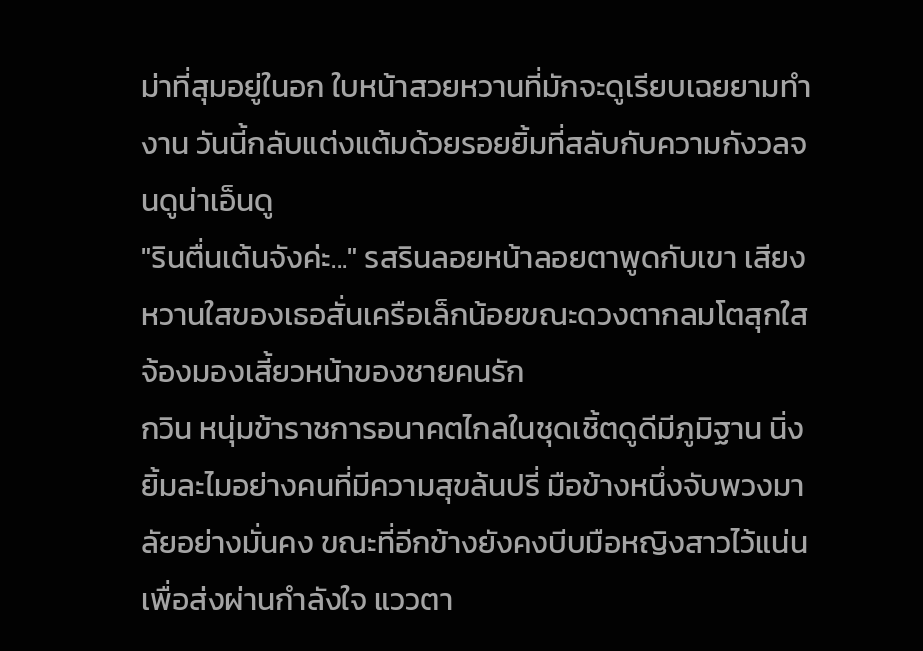ม่าที่สุมอยู่ในอก ใบหน้าสวยหวานที่มักจะดูเรียบเฉยยามทำงาน วันนี้กลับแต่งแต้มด้วยรอยยิ้มที่สลับกับความกังวลจนดูน่าเอ็นดู
"รินตื่นเต้นจังค่ะ..." รสรินลอยหน้าลอยตาพูดกับเขา เสียงหวานใสของเธอสั่นเครือเล็กน้อยขณะดวงตากลมโตสุกใสจ้องมองเสี้ยวหน้าของชายคนรัก
กวิน หนุ่มข้าราชการอนาคตไกลในชุดเชิ้ตดูดีมีภูมิฐาน นิ่งยิ้มละไมอย่างคนที่มีความสุขล้นปรี่ มือข้างหนึ่งจับพวงมาลัยอย่างมั่นคง ขณะที่อีกข้างยังคงบีบมือหญิงสาวไว้แน่นเพื่อส่งผ่านกำลังใจ แววตา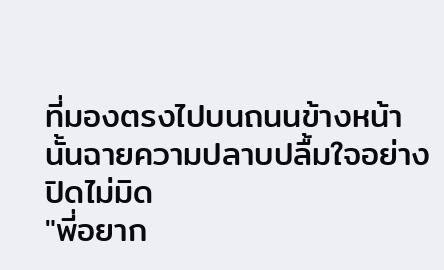ที่มองตรงไปบนถนนข้างหน้านั้นฉายความปลาบปลื้มใจอย่างปิดไม่มิด
"พี่อยาก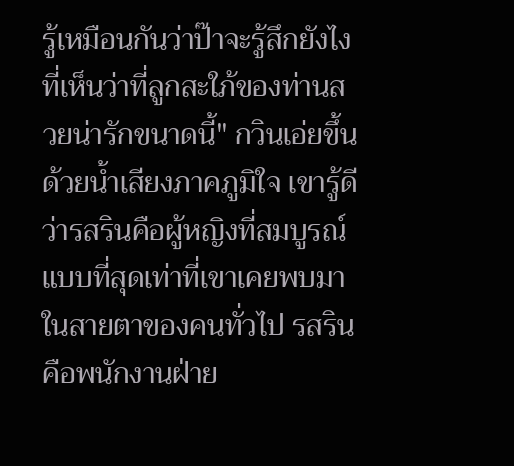รู้เหมือนกันว่าป๊าจะรู้สึกยังไง ที่เห็นว่าที่ลูกสะใภ้ของท่านสวยน่ารักขนาดนี้" กวินเอ่ยขึ้นด้วยน้ำเสียงภาคภูมิใจ เขารู้ดีว่ารสรินคือผู้หญิงที่สมบูรณ์แบบที่สุดเท่าที่เขาเคยพบมา
ในสายตาของคนทั่วไป รสรินคือพนักงานฝ่าย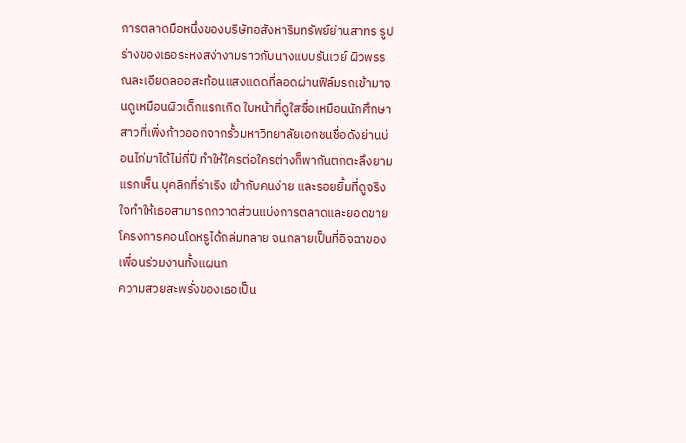การตลาดมือหนึ่งของบริษัทอสังหาริมทรัพย์ย่านสาทร รูปร่างของเธอระหงสง่างามราวกับนางแบบรันเวย์ ผิวพรรณละเอียดลออสะท้อนแสงแดดที่ลอดผ่านฟิล์มรถเข้ามาจนดูเหมือนผิวเด็กแรกเกิด ใบหน้าที่ดูใสซื่อเหมือนนักศึกษาสาวที่เพิ่งก้าวออกจากรั้วมหาวิทยาลัยเอกชนชื่อดังย่านบ่อนไก่มาได้ไม่กี่ปี ทำให้ใครต่อใครต่างก็พากันตกตะลึงยามแรกเห็น บุคลิกที่ร่าเริง เข้ากับคนง่าย และรอยยิ้มที่ดูจริงใจทำให้เธอสามารถกวาดส่วนแบ่งการตลาดและยอดขายโครงการคอนโดหรูได้ถล่มทลาย จนกลายเป็นที่อิจฉาของเพื่อนร่วมงานทั้งแผนก
ความสวยสะพรั่งของเธอเป็น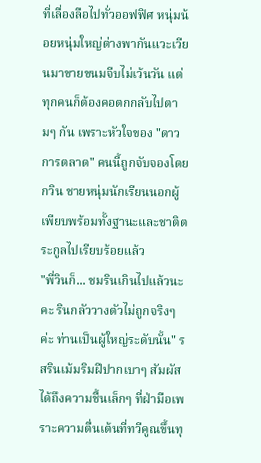ที่เลื่องลือไปทั่วออฟฟิศ หนุ่มน้อยหนุ่มใหญ่ต่างพากันแวะเวียนมาขายขนมจีบไม่เว้นวัน แต่ทุกคนก็ต้องคอตกกลับไปตามๆ กัน เพราะหัวใจของ "ดาวการตลาด" คนนี้ถูกจับจองโดยกวิน ชายหนุ่มนักเรียนนอกผู้เพียบพร้อมทั้งฐานะและชาติตระกูลไปเรียบร้อยแล้ว
"พี่วินก็... ชมรินเกินไปแล้วนะคะ รินกลัววางตัวไม่ถูกจริงๆ ค่ะ ท่านเป็นผู้ใหญ่ระดับนั้น" รสรินเม้มริมฝีปากเบาๆ สัมผัสได้ถึงความชื้นเล็กๆ ที่ฝ่ามือเพราะความตื่นเต้นที่ทวีคูณขึ้นทุ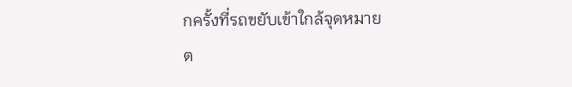กครั้งที่รถขยับเข้าใกล้จุดหมาย
ต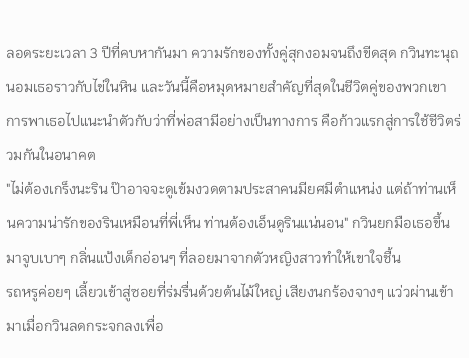ลอดระยะเวลา 3 ปีที่คบหากันมา ความรักของทั้งคู่สุกงอมจนถึงขีดสุด กวินทะนุถนอมเธอราวกับไข่ในหิน และวันนี้คือหมุดหมายสำคัญที่สุดในชีวิตคู่ของพวกเขา การพาเธอไปแนะนำตัวกับว่าที่พ่อสามีอย่างเป็นทางการ คือก้าวแรกสู่การใช้ชีวิตร่วมกันในอนาคต
"ไม่ต้องเกร็งนะริน ป๊าอาจจะดูเข้มงวดตามประสาคนมียศมีตำแหน่ง แต่ถ้าท่านเห็นความน่ารักของรินเหมือนที่พี่เห็น ท่านต้องเอ็นดูรินแน่นอน" กวินยกมือเธอขึ้นมาจูบเบาๆ กลิ่นแป้งเด็กอ่อนๆ ที่ลอยมาจากตัวหญิงสาวทำให้เขาใจชื้น
รถหรูค่อยๆ เลี้ยวเข้าสู่ซอยที่ร่มรื่นด้วยต้นไม้ใหญ่ เสียงนกร้องจางๆ แว่วผ่านเข้ามาเมื่อกวินลดกระจกลงเพื่อ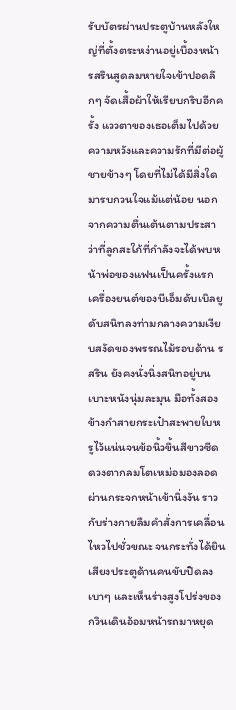รับบัตรผ่านประตูบ้านหลังใหญ่ที่ตั้งตระหง่านอยู่เบื้องหน้า รสรินสูดลมหายใจเข้าปอดลึกๆ จัดเสื้อผ้าให้เรียบกริบอีกครั้ง แววตาของเธอเต็มไปด้วยความหวังและความรักที่มีต่อผู้ชายข้างๆ โดยที่ไม่ได้มีสิ่งใดมารบกวนใจแม้แต่น้อย นอกจากความตื่นเต้นตามประสาว่าที่ลูกสะใภ้ที่กำลังจะได้พบหน้าพ่อของแฟนเป็นครั้งแรก
เครื่องยนต์ของบีเอ็มดับเบิลยูดับสนิทลงท่ามกลางความเงียบสงัดของพรรณไม้รอบด้าน รสริน ยังคงนั่งนิ่งสนิทอยู่บนเบาะหนังนุ่มละมุน มือทั้งสองข้างกำสายกระเป๋าสะพายใบหรูไว้แน่นจนข้อนิ้วขึ้นสีขาวซีด ดวงตากลมโตเหม่อมองลอดผ่านกระจกหน้าเข้านิ่งงัน ราวกับร่างกายลืมคำสั่งการเคลื่อนไหวไปชั่วขณะ จนกระทั่งได้ยินเสียงประตูด้านคนขับปิดลงเบาๆ และเห็นร่างสูงโปร่งของกวินเดินอ้อมหน้ารถมาหยุด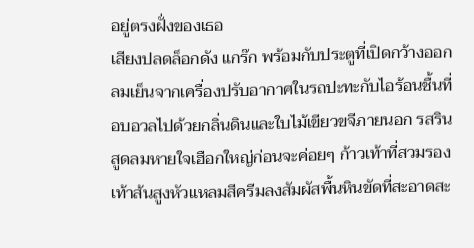อยู่ตรงฝั่งของเธอ
เสียงปลดล็อกดัง แกร๊ก พร้อมกับประตูที่เปิดกว้างออก ลมเย็นจากเครื่องปรับอากาศในรถปะทะกับไอร้อนชื้นที่อบอวลไปด้วยกลิ่นดินและใบไม้เขียวขจีภายนอก รสรินสูดลมหายใจเฮือกใหญ่ก่อนจะค่อยๆ ก้าวเท้าที่สวมรองเท้าส้นสูงหัวแหลมสีครีมลงสัมผัสพื้นหินขัดที่สะอาดสะ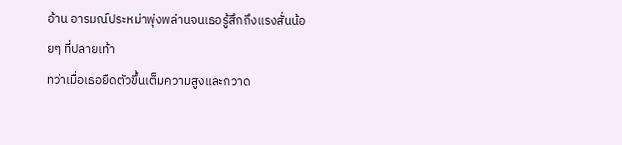อ้าน อารมณ์ประหม่าพุ่งพล่านจนเธอรู้สึกถึงแรงสั่นน้อยๆ ที่ปลายเท้า
ทว่าเมื่อเธอยืดตัวขึ้นเต็มความสูงและกวาด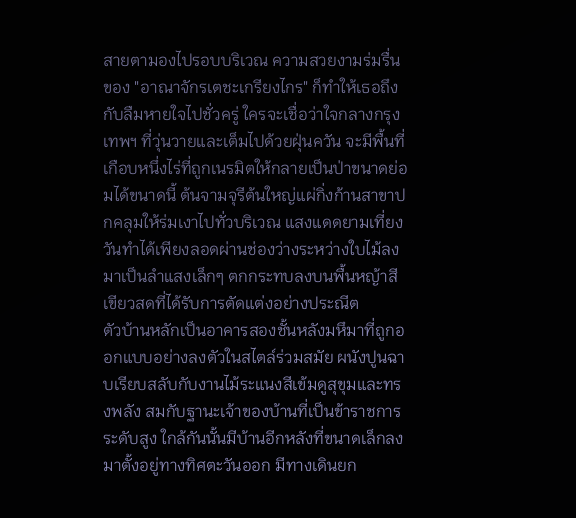สายตามองไปรอบบริเวณ ความสวยงามร่มรื่นของ "อาณาจักรเตชะเกรียงไกร" ก็ทำให้เธอถึงกับลืมหายใจไปชั่วครู่ ใครจะเชื่อว่าใจกลางกรุงเทพฯ ที่วุ่นวายและเต็มไปด้วยฝุ่นควัน จะมีพื้นที่เกือบหนึ่งไร่ที่ถูกเนรมิตให้กลายเป็นป่าขนาดย่อมได้ขนาดนี้ ต้นจามจุรีต้นใหญ่แผ่กิ่งก้านสาขาปกคลุมให้ร่มเงาไปทั่วบริเวณ แสงแดดยามเที่ยงวันทำได้เพียงลอดผ่านช่องว่างระหว่างใบไม้ลงมาเป็นลำแสงเล็กๆ ตกกระทบลงบนพื้นหญ้าสีเขียวสดที่ได้รับการตัดแต่งอย่างประณีต
ตัวบ้านหลักเป็นอาคารสองชั้นหลังมหึมาที่ถูกออกแบบอย่างลงตัวในสไตล์ร่วมสมัย ผนังปูนฉาบเรียบสลับกับงานไม้ระแนงสีเข้มดูสุขุมและทรงพลัง สมกับฐานะเจ้าของบ้านที่เป็นข้าราชการระดับสูง ใกล้กันนั้นมีบ้านอีกหลังที่ขนาดเล็กลงมาตั้งอยู่ทางทิศตะวันออก มีทางเดินยก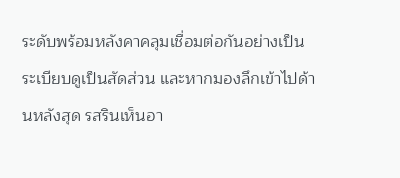ระดับพร้อมหลังคาคลุมเชื่อมต่อกันอย่างเป็นระเบียบดูเป็นสัดส่วน และหากมองลึกเข้าไปด้านหลังสุด รสรินเห็นอา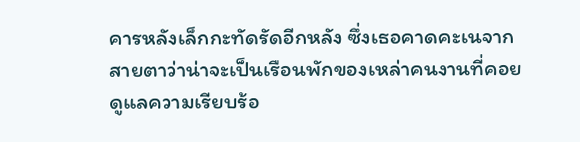คารหลังเล็กกะทัดรัดอีกหลัง ซึ่งเธอคาดคะเนจากสายตาว่าน่าจะเป็นเรือนพักของเหล่าคนงานที่คอยดูแลความเรียบร้อ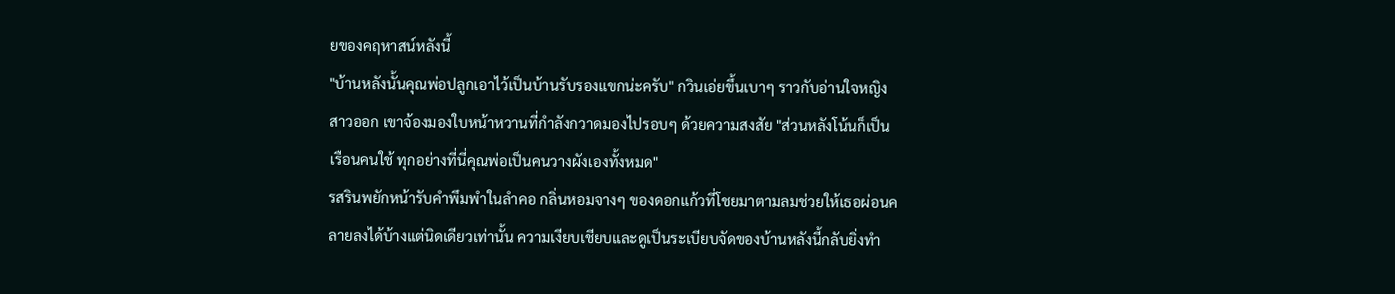ยของคฤหาสน์หลังนี้
"บ้านหลังนั้นคุณพ่อปลูกเอาไว้เป็นบ้านรับรองแขกน่ะครับ" กวินเอ่ยขึ้นเบาๆ ราวกับอ่านใจหญิงสาวออก เขาจ้องมองใบหน้าหวานที่กำลังกวาดมองไปรอบๆ ด้วยความสงสัย "ส่วนหลังโน้นก็เป็นเรือนคนใช้ ทุกอย่างที่นี่คุณพ่อเป็นคนวางผังเองทั้งหมด"
รสรินพยักหน้ารับคำพึมพำในลำคอ กลิ่นหอมจางๆ ของดอกแก้วที่โชยมาตามลมช่วยให้เธอผ่อนคลายลงได้บ้างแต่นิดเดียวเท่านั้น ความเงียบเชียบและดูเป็นระเบียบจัดของบ้านหลังนี้กลับยิ่งทำ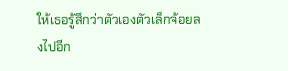ให้เธอรู้สึกว่าตัวเองตัวเล็กจ้อยลงไปอีก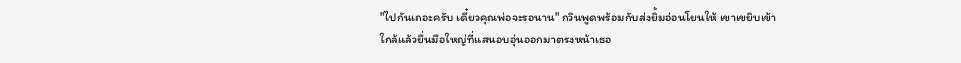"ไปกันเถอะครับ เดี๋ยวคุณพ่อจะรอนาน" กวินพูดพร้อมกับส่งยิ้มอ่อนโยนให้ เขาเขยิบเข้าใกล้แล้วยื่นมือใหญ่ที่แสนอบอุ่นออกมาตรงหน้าเธอ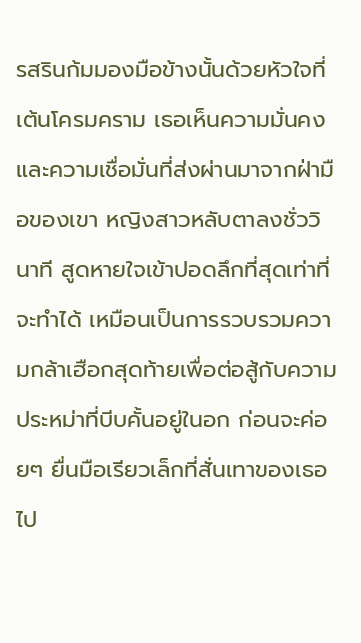รสรินก้มมองมือข้างนั้นด้วยหัวใจที่เต้นโครมคราม เธอเห็นความมั่นคงและความเชื่อมั่นที่ส่งผ่านมาจากฝ่ามือของเขา หญิงสาวหลับตาลงชั่ววินาที สูดหายใจเข้าปอดลึกที่สุดเท่าที่จะทำได้ เหมือนเป็นการรวบรวมความกล้าเฮือกสุดท้ายเพื่อต่อสู้กับความประหม่าที่บีบคั้นอยู่ในอก ก่อนจะค่อยๆ ยื่นมือเรียวเล็กที่สั่นเทาของเธอไป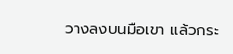วางลงบนมือเขา แล้วกระ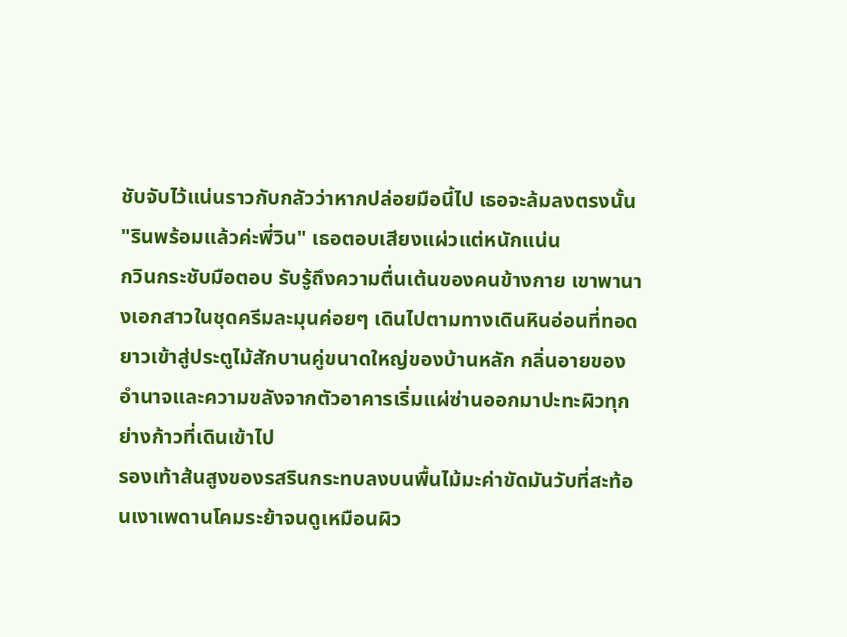ชับจับไว้แน่นราวกับกลัวว่าหากปล่อยมือนี้ไป เธอจะล้มลงตรงนั้น
"รินพร้อมแล้วค่ะพี่วิน" เธอตอบเสียงแผ่วแต่หนักแน่น
กวินกระชับมือตอบ รับรู้ถึงความตื่นเต้นของคนข้างกาย เขาพานางเอกสาวในชุดครีมละมุนค่อยๆ เดินไปตามทางเดินหินอ่อนที่ทอดยาวเข้าสู่ประตูไม้สักบานคู่ขนาดใหญ่ของบ้านหลัก กลิ่นอายของอำนาจและความขลังจากตัวอาคารเริ่มแผ่ซ่านออกมาปะทะผิวทุกย่างก้าวที่เดินเข้าไป
รองเท้าส้นสูงของรสรินกระทบลงบนพื้นไม้มะค่าขัดมันวับที่สะท้อนเงาเพดานโคมระย้าจนดูเหมือนผิว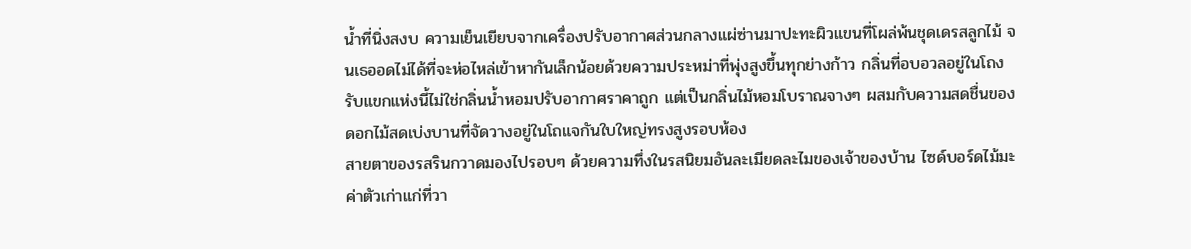น้ำที่นิ่งสงบ ความเย็นเยียบจากเครื่องปรับอากาศส่วนกลางแผ่ซ่านมาปะทะผิวแขนที่โผล่พ้นชุดเดรสลูกไม้ จนเธออดไม่ได้ที่จะห่อไหล่เข้าหากันเล็กน้อยด้วยความประหม่าที่พุ่งสูงขึ้นทุกย่างก้าว กลิ่นที่อบอวลอยู่ในโถงรับแขกแห่งนี้ไม่ใช่กลิ่นน้ำหอมปรับอากาศราคาถูก แต่เป็นกลิ่นไม้หอมโบราณจางๆ ผสมกับความสดชื่นของดอกไม้สดเบ่งบานที่จัดวางอยู่ในโถแจกันใบใหญ่ทรงสูงรอบห้อง
สายตาของรสรินกวาดมองไปรอบๆ ด้วยความทึ่งในรสนิยมอันละเมียดละไมของเจ้าของบ้าน ไซด์บอร์ดไม้มะค่าตัวเก่าแก่ที่วา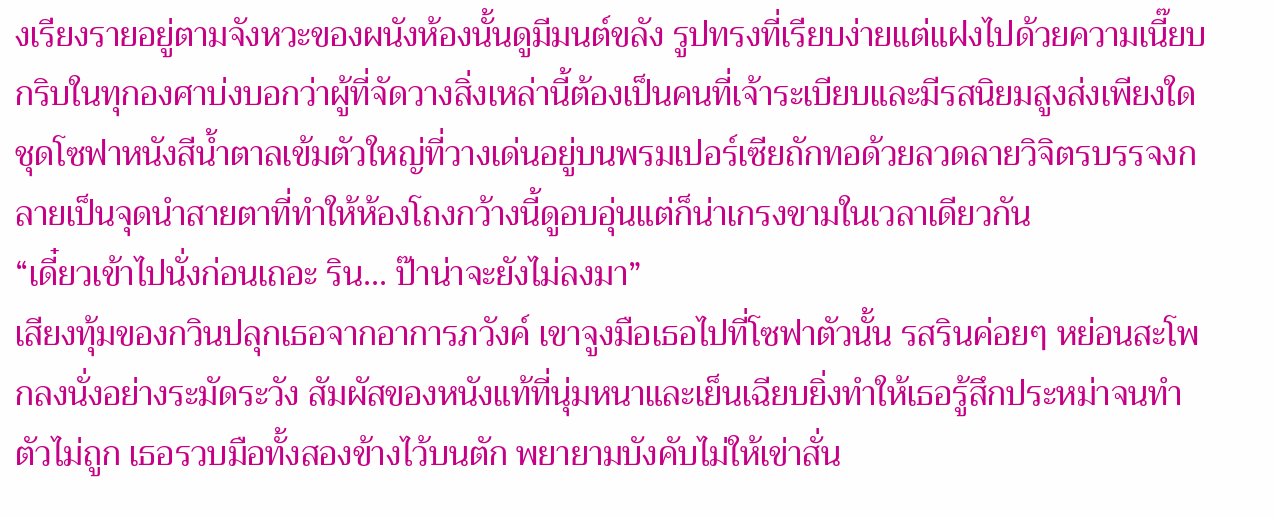งเรียงรายอยู่ตามจังหวะของผนังห้องนั้นดูมีมนต์ขลัง รูปทรงที่เรียบง่ายแต่แฝงไปด้วยความเนี๊ยบกริบในทุกองศาบ่งบอกว่าผู้ที่จัดวางสิ่งเหล่านี้ต้องเป็นคนที่เจ้าระเบียบและมีรสนิยมสูงส่งเพียงใด ชุดโซฟาหนังสีน้ำตาลเข้มตัวใหญ่ที่วางเด่นอยู่บนพรมเปอร์เซียถักทอด้วยลวดลายวิจิตรบรรจงกลายเป็นจุดนำสายตาที่ทำให้ห้องโถงกว้างนี้ดูอบอุ่นแต่ก็น่าเกรงขามในเวลาเดียวกัน
“เดี๋ยวเข้าไปนั่งก่อนเถอะ ริน... ป๊าน่าจะยังไม่ลงมา”
เสียงทุ้มของกวินปลุกเธอจากอาการภวังค์ เขาจูงมือเธอไปที่โซฟาตัวนั้น รสรินค่อยๆ หย่อนสะโพกลงนั่งอย่างระมัดระวัง สัมผัสของหนังแท้ที่นุ่มหนาและเย็นเฉียบยิ่งทำให้เธอรู้สึกประหม่าจนทำตัวไม่ถูก เธอรวบมือทั้งสองข้างไว้บนตัก พยายามบังคับไม่ให้เข่าสั่น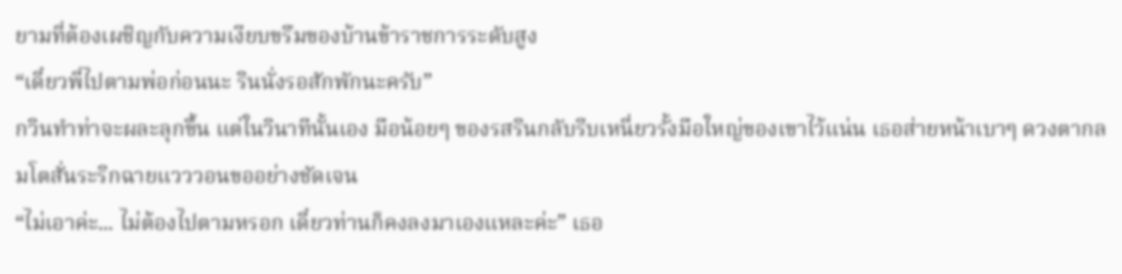ยามที่ต้องเผชิญกับความเงียบขรึมของบ้านข้าราชการระดับสูง
“เดี๋ยวพี่ไปตามพ่อก่อนนะ รินนั่งรอสักพักนะครับ”
กวินทำท่าจะผละลุกขึ้น แต่ในวินาทีนั้นเอง มือน้อยๆ ของรสรินกลับรีบเหนี่ยวรั้งมือใหญ่ของเขาไว้แน่น เธอส่ายหน้าเบาๆ ดวงตากลมโตสั่นระริกฉายแวววอนขออย่างชัดเจน
“ไม่เอาค่ะ... ไม่ต้องไปตามหรอก เดี๋ยวท่านก็คงลงมาเองแหละค่ะ” เธอ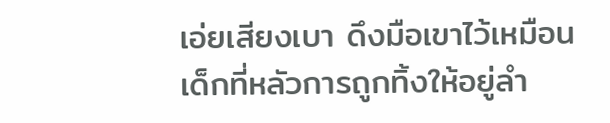เอ่ยเสียงเบา ดึงมือเขาไว้เหมือนเด็กที่หลัวการถูกทิ้งให้อยู่ลำ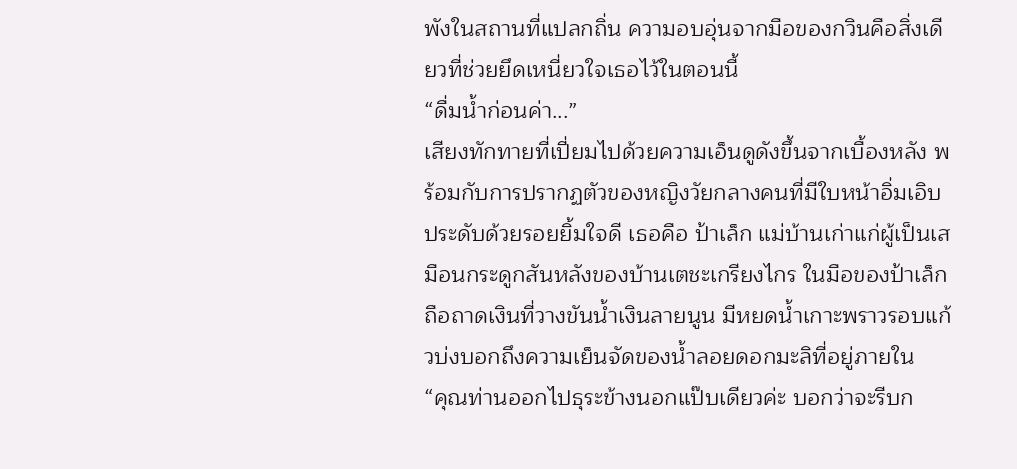พังในสถานที่แปลกถิ่น ความอบอุ่นจากมือของกวินคือสิ่งเดียวที่ช่วยยึดเหนี่ยวใจเธอไว้ในตอนนี้
“ดื่มน้ำก่อนค่า...”
เสียงทักทายที่เปี่ยมไปด้วยความเอ็นดูดังขึ้นจากเบื้องหลัง พร้อมกับการปรากฏตัวของหญิงวัยกลางคนที่มีใบหน้าอิ่มเอิบประดับด้วยรอยยิ้มใจดี เธอคือ ป้าเล็ก แม่บ้านเก่าแก่ผู้เป็นเสมือนกระดูกสันหลังของบ้านเตชะเกรียงไกร ในมือของป้าเล็กถือถาดเงินที่วางขันน้ำเงินลายนูน มีหยดน้ำเกาะพราวรอบแก้วบ่งบอกถึงความเย็นจัดของน้ำลอยดอกมะลิที่อยู่ภายใน
“คุณท่านออกไปธุระข้างนอกแป๊บเดียวค่ะ บอกว่าจะรีบก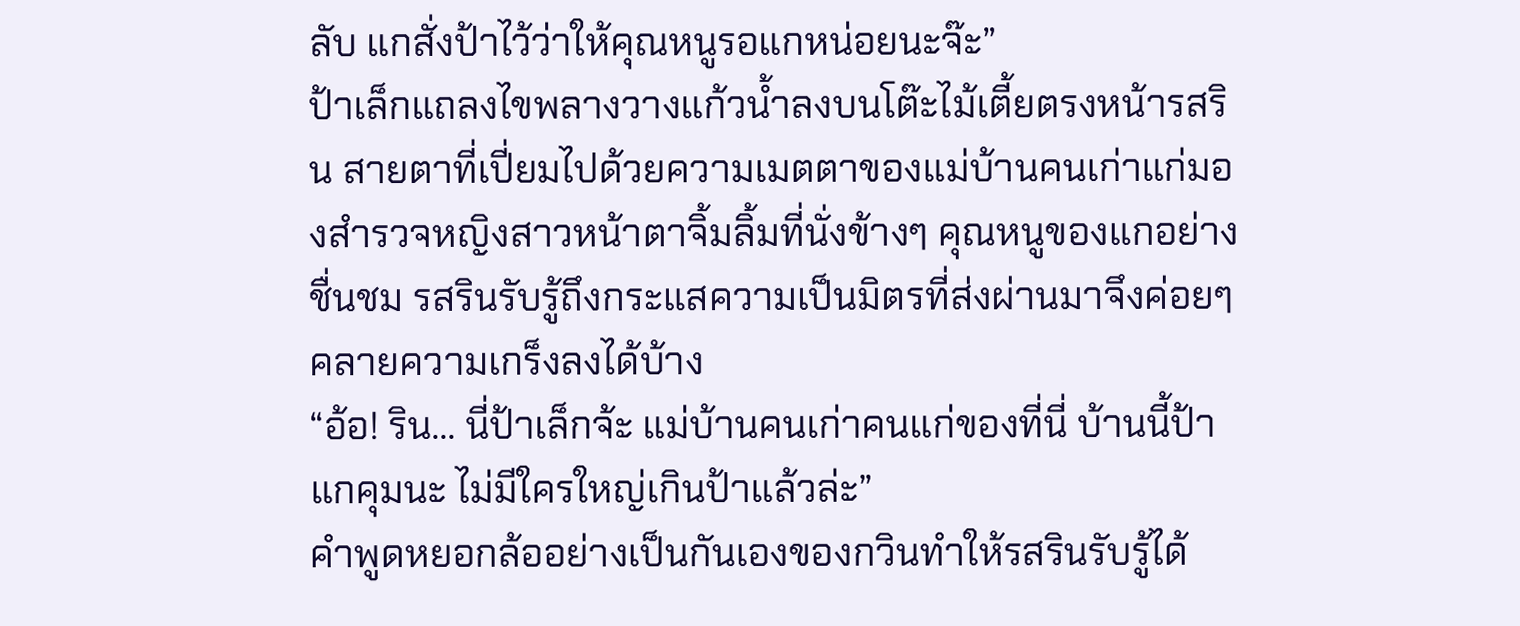ลับ แกสั่งป้าไว้ว่าให้คุณหนูรอแกหน่อยนะจ๊ะ”
ป้าเล็กแถลงไขพลางวางแก้วน้ำลงบนโต๊ะไม้เตี้ยตรงหน้ารสริน สายตาที่เปี่ยมไปด้วยความเมตตาของแม่บ้านคนเก่าแก่มองสำรวจหญิงสาวหน้าตาจิ้มลิ้มที่นั่งข้างๆ คุณหนูของแกอย่างชื่นชม รสรินรับรู้ถึงกระแสความเป็นมิตรที่ส่งผ่านมาจึงค่อยๆ คลายความเกร็งลงได้บ้าง
“อ้อ! ริน... นี่ป้าเล็กจ้ะ แม่บ้านคนเก่าคนแก่ของที่นี่ บ้านนี้ป้าแกคุมนะ ไม่มีใครใหญ่เกินป้าแล้วล่ะ”
คำพูดหยอกล้ออย่างเป็นกันเองของกวินทำให้รสรินรับรู้ได้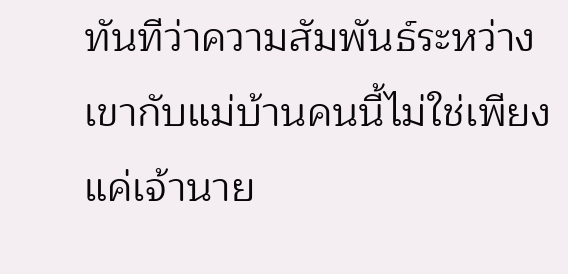ทันทีว่าความสัมพันธ์ระหว่างเขากับแม่บ้านคนนี้ไม่ใช่เพียงแค่เจ้านาย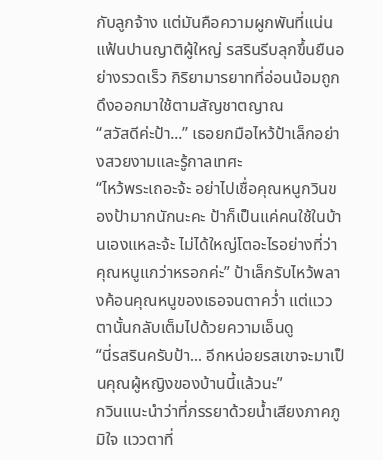กับลูกจ้าง แต่มันคือความผูกพันที่แน่นแฟ้นปานญาติผู้ใหญ่ รสรินรีบลุกขึ้นยืนอย่างรวดเร็ว กิริยามารยาทที่อ่อนน้อมถูกดึงออกมาใช้ตามสัญชาตญาณ
“สวัสดีค่ะป้า...” เธอยกมือไหว้ป้าเล็กอย่างสวยงามและรู้กาลเทศะ
“ไหว้พระเถอะจ้ะ อย่าไปเชื่อคุณหนูกวินของป้ามากนักนะคะ ป้าก็เป็นแค่คนใช้ในบ้านเองแหละจ้ะ ไม่ได้ใหญ่โตอะไรอย่างที่ว่าคุณหนูแกว่าหรอกค่ะ” ป้าเล็กรับไหว้พลางค้อนคุณหนูของเธอจนตาคว่ำ แต่แววตานั้นกลับเต็มไปด้วยความเอ็นดู
“นี่รสรินครับป้า... อีกหน่อยรสเขาจะมาเป็นคุณผู้หญิงของบ้านนี้แล้วนะ”
กวินแนะนำว่าที่ภรรยาด้วยน้ำเสียงภาคภูมิใจ แววตาที่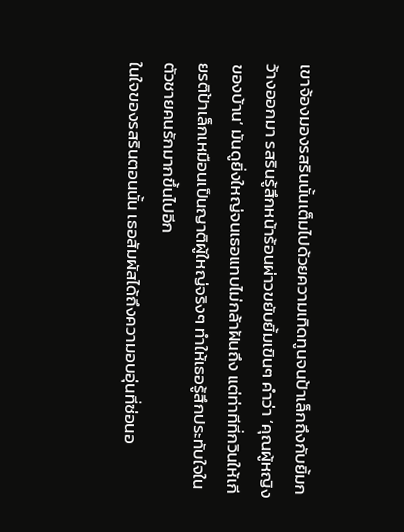เขาจ้องมองรสรินนั้นเต็มไปด้วยความเทิดทูนจนป้าเล็กถึงกับยิ้มกว้างออกมา รสรินรู้สึกหน้าร้อนผ่าวขยับยิ้มเขินๆ คำว่า ‘คุณผู้หญิงของบ้าน’ มันดูยิ่งใหญ่จนเธอแทบไม่กล้าฝันถึง แต่ท่าทีที่กวินให้เกียรติป้าเล็กเหมือนเป็นญาติผู้ใหญ่จริงๆ ทำให้เธอรู้สึกประทับใจในตัวชายคนรักมากขึ้นไปอีก
ในใจของรสรินตอนนั้น เธอสัมผัสได้ถึงความอบอุ่นที่ซ่อนอ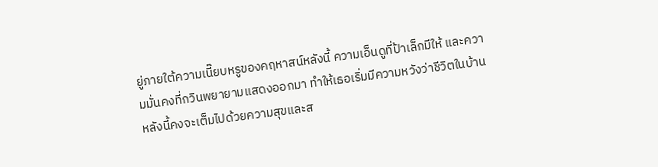ยู่ภายใต้ความเนี๊ยบหรูของคฤหาสน์หลังนี้ ความเอ็นดูที่ป้าเล็กมีให้ และความมั่นคงที่กวินพยายามแสดงออกมา ทำให้เธอเริ่มมีความหวังว่าชีวิตในบ้านหลังนี้คงจะเต็มไปด้วยความสุขและส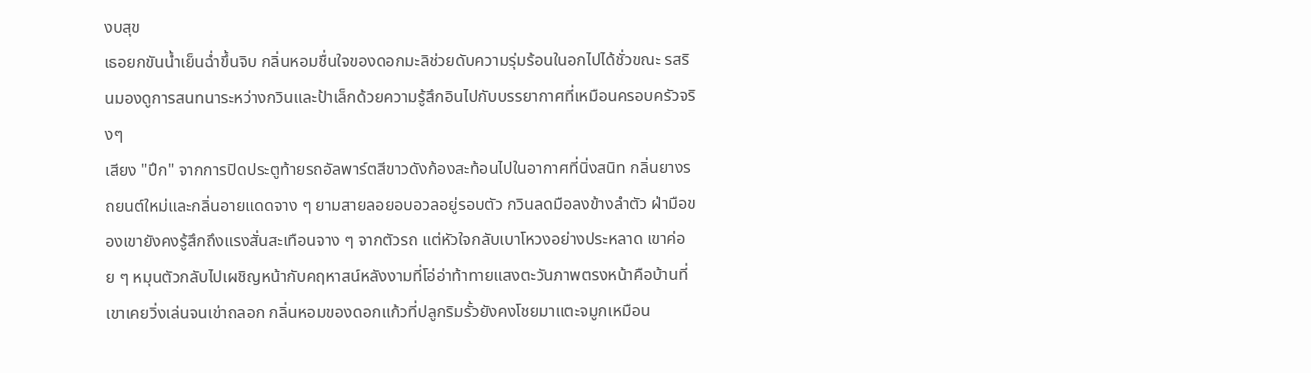งบสุข
เธอยกขันน้ำเย็นฉ่ำขึ้นจิบ กลิ่นหอมชื่นใจของดอกมะลิช่วยดับความรุ่มร้อนในอกไปได้ชั่วขณะ รสรินมองดูการสนทนาระหว่างกวินและป้าเล็กด้วยความรู้สึกอินไปกับบรรยากาศที่เหมือนครอบครัวจริงๆ
เสียง "ปึก" จากการปิดประตูท้ายรถอัลพาร์ตสีขาวดังก้องสะท้อนไปในอากาศที่นิ่งสนิท กลิ่นยางรถยนต์ใหม่และกลิ่นอายแดดจาง ๆ ยามสายลอยอบอวลอยู่รอบตัว กวินลดมือลงข้างลำตัว ฝ่ามือของเขายังคงรู้สึกถึงแรงสั่นสะเทือนจาง ๆ จากตัวรถ แต่หัวใจกลับเบาโหวงอย่างประหลาด เขาค่อย ๆ หมุนตัวกลับไปเผชิญหน้ากับคฤหาสน์หลังงามที่โอ่อ่าท้าทายแสงตะวันภาพตรงหน้าคือบ้านที่เขาเคยวิ่งเล่นจนเข่าถลอก กลิ่นหอมของดอกแก้วที่ปลูกริมรั้วยังคงโชยมาแตะจมูกเหมือน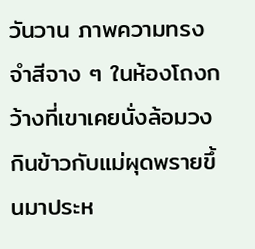วันวาน ภาพความทรงจำสีจาง ๆ ในห้องโถงกว้างที่เขาเคยนั่งล้อมวงกินข้าวกับแม่ผุดพรายขึ้นมาประห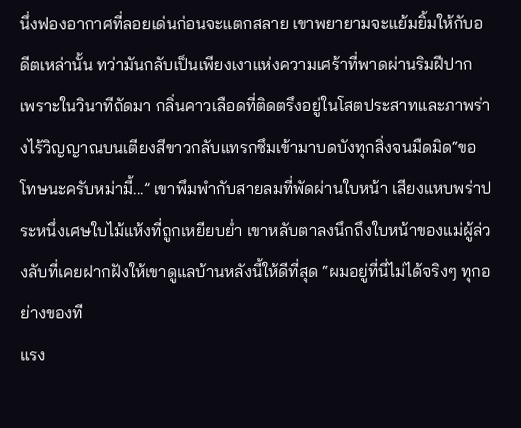นึ่งฟองอากาศที่ลอยเด่นก่อนจะแตกสลาย เขาพยายามจะแย้มยิ้มให้กับอดีตเหล่านั้น ทว่ามันกลับเป็นเพียงเงาแห่งความเศร้าที่พาดผ่านริมฝีปาก เพราะในวินาทีถัดมา กลิ่นคาวเลือดที่ติดตรึงอยู่ในโสตประสาทและภาพร่างไร้วิญญาณบนเตียงสีขาวกลับแทรกซึมเข้ามาบดบังทุกสิ่งจนมืดมิด“ขอโทษนะครับหม่ามี้...” เขาพึมพำกับสายลมที่พัดผ่านใบหน้า เสียงแหบพร่าประหนึ่งเศษใบไม้แห้งที่ถูกเหยียบย่ำ เขาหลับตาลงนึกถึงใบหน้าของแม่ผู้ล่วงลับที่เคยฝากฝังให้เขาดูแลบ้านหลังนี้ให้ดีที่สุด “ผมอยู่ที่นี่ไม่ได้จริงๆ ทุกอย่างของที
แรง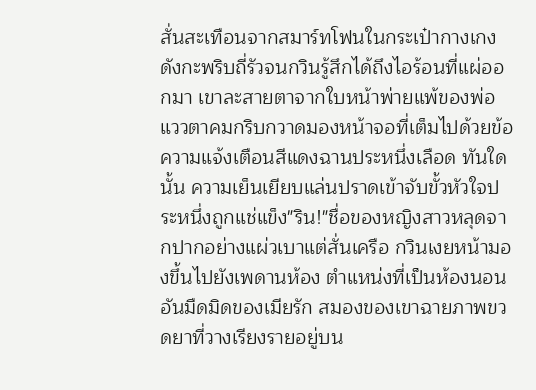สั่นสะเทือนจากสมาร์ทโฟนในกระเป๋ากางเกงดังกะพริบถี่รัวจนกวินรู้สึกได้ถึงไอร้อนที่แผ่ออกมา เขาละสายตาจากใบหน้าพ่ายแพ้ของพ่อ แววตาคมกริบกวาดมองหน้าจอที่เต็มไปด้วยข้อความแจ้งเตือนสีแดงฉานประหนึ่งเลือด ทันใดนั้น ความเย็นเยียบแล่นปราดเข้าจับขั้วหัวใจประหนึ่งถูกแช่แข็ง"ริน!"ชื่อของหญิงสาวหลุดจากปากอย่างแผ่วเบาแต่สั่นเครือ กวินเงยหน้ามองขึ้นไปยังเพดานห้อง ตำแหน่งที่เป็นห้องนอนอันมืดมิดของเมียรัก สมองของเขาฉายภาพขวดยาที่วางเรียงรายอยู่บน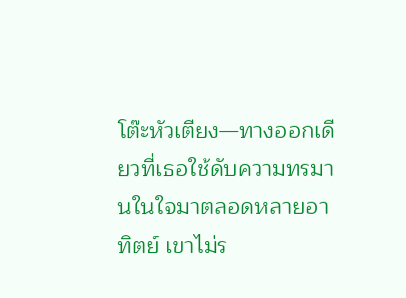โต๊ะหัวเตียง—ทางออกเดียวที่เธอใช้ดับความทรมานในใจมาตลอดหลายอาทิตย์ เขาไม่ร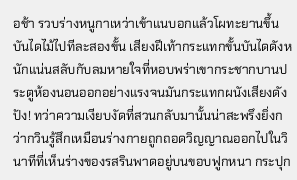อช้า รวบร่างหนูกาเหว่าเข้าแนบอกแล้วโผทะยานขึ้นบันไดไม้ไปทีละสองขั้น เสียงฝีเท้ากระแทกขั้นบันไดดังหนักแน่นสลับกับลมหายใจที่หอบพร่าเขากระชากบานประตูห้องนอนออกอย่างแรงจนมันกระแทกผนังเสียงดัง ปัง! ทว่าความเงียบงัดที่สวนกลับมานั้นน่าสะพรึงยิ่งกว่ากวินรู้สึกเหมือนร่างกายถูกถอดวิญญาณออกไปในวินาทีที่เห็นร่างของรสรินพาดอยู่บนขอบฟูกหนา กระปุก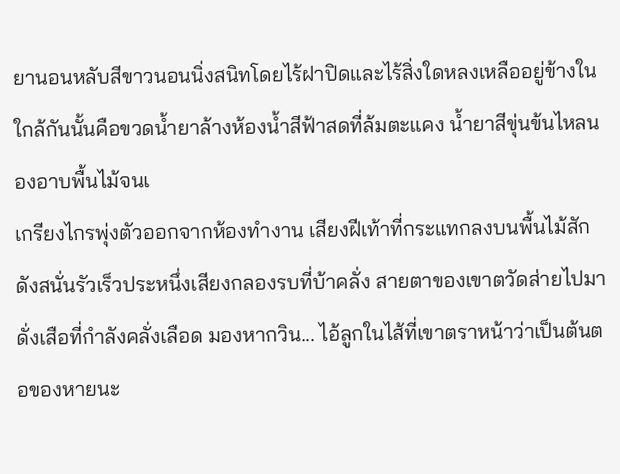ยานอนหลับสีขาวนอนนิ่งสนิทโดยไร้ฝาปิดและไร้สิ่งใดหลงเหลืออยู่ข้างใน ใกล้กันนั้นคือขวดน้ำยาล้างห้องน้ำสีฟ้าสดที่ล้มตะแคง น้ำยาสีขุ่นข้นไหลนองอาบพื้นไม้จนเ
เกรียงไกรพุ่งตัวออกจากห้องทำงาน เสียงฝีเท้าที่กระแทกลงบนพื้นไม้สักดังสนั่นรัวเร็วประหนึ่งเสียงกลองรบที่บ้าคลั่ง สายตาของเขาตวัดส่ายไปมาดั่งเสือที่กำลังคลั่งเลือด มองหากวิน... ไอ้ลูกในไส้ที่เขาตราหน้าว่าเป็นต้นตอของหายนะ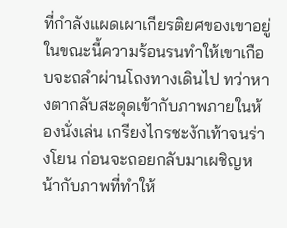ที่กำลังแผดเผาเกียรติยศของเขาอยู่ในขณะนี้ความร้อนรนทำให้เขาเกือบจะถลำผ่านโถงทางเดินไป ทว่าหางตากลับสะดุดเข้ากับภาพภายในห้องนั่งเล่น เกรียงไกรชะงักเท้าจนร่างโยน ก่อนจะถอยกลับมาเผชิญหน้ากับภาพที่ทำให้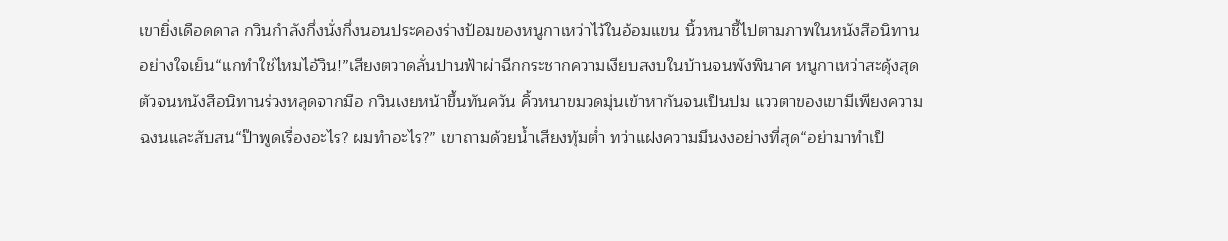เขายิ่งเดือดดาล กวินกำลังกึ่งนั่งกึ่งนอนประคองร่างป้อมของหนูกาเหว่าไว้ในอ้อมแขน นิ้วหนาชี้ไปตามภาพในหนังสือนิทานอย่างใจเย็น“แกทำใช่ไหมไอ้วิน!”เสียงตวาดลั่นปานฟ้าผ่าฉีกกระชากความเงียบสงบในบ้านจนพังพินาศ หนูกาเหว่าสะดุ้งสุดตัวจนหนังสือนิทานร่วงหลุดจากมือ กวินเงยหน้าขึ้นทันควัน คิ้วหนาขมวดมุ่นเข้าหากันจนเป็นปม แววตาของเขามีเพียงความฉงนและสับสน“ป๊าพูดเรื่องอะไร? ผมทำอะไร?” เขาถามด้วยน้ำเสียงทุ้มต่ำ ทว่าแฝงความมึนงงอย่างที่สุด“อย่ามาทำเป็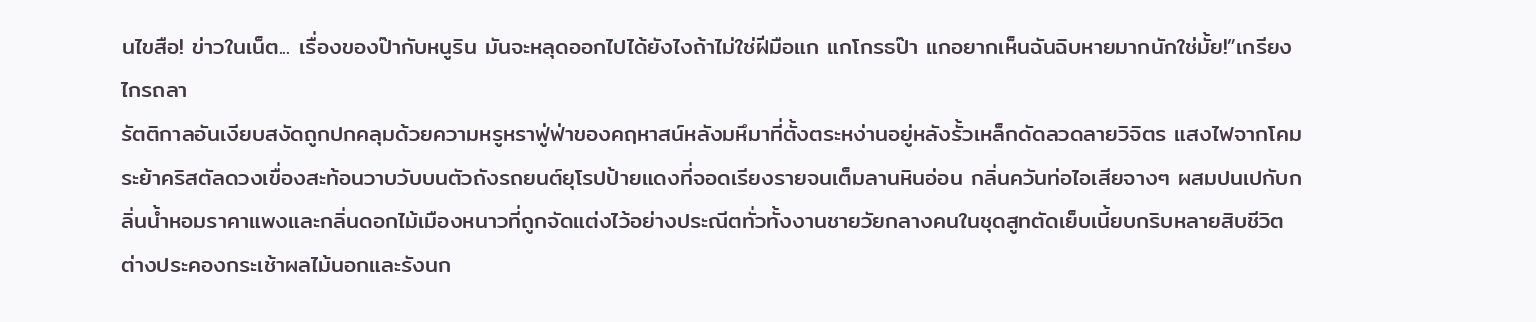นไขสือ! ข่าวในเน็ต... เรื่องของป๊ากับหนูริน มันจะหลุดออกไปได้ยังไงถ้าไม่ใช่ฝีมือแก แกโกรธป๊า แกอยากเห็นฉันฉิบหายมากนักใช่มั้ย!”เกรียงไกรถลา
รัตติกาลอันเงียบสงัดถูกปกคลุมด้วยความหรูหราฟู่ฟ่าของคฤหาสน์หลังมหึมาที่ตั้งตระหง่านอยู่หลังรั้วเหล็กดัดลวดลายวิจิตร แสงไฟจากโคมระย้าคริสตัลดวงเขื่องสะท้อนวาบวับบนตัวถังรถยนต์ยุโรปป้ายแดงที่จอดเรียงรายจนเต็มลานหินอ่อน กลิ่นควันท่อไอเสียจางๆ ผสมปนเปกับกลิ่นน้ำหอมราคาแพงและกลิ่นดอกไม้เมืองหนาวที่ถูกจัดแต่งไว้อย่างประณีตทั่วทั้งงานชายวัยกลางคนในชุดสูทตัดเย็บเนี้ยบกริบหลายสิบชีวิต ต่างประคองกระเช้าผลไม้นอกและรังนก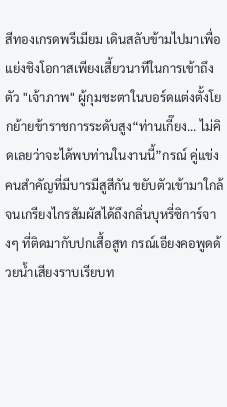สีทองเกรดพรีเมียม เดินสลับข้ามไปมาเพื่อแย่งชิงโอกาสเพียงเสี้ยวนาทีในการเข้าถึงตัว "เจ้าภาพ" ผู้กุมชะตาในบอร์ดแต่งตั้งโยกย้ายข้าราชการระดับสูง“ท่านเกี๊ยง... ไม่คิดเลยว่าจะได้พบท่านในงานนี้”กรณ์ คู่แข่งคนสำคัญที่มีบารมีสูสีกัน ขยับตัวเข้ามาใกล้จนเกรียงไกรสัมผัสได้ถึงกลิ่นบุหรี่ซิการ์จางๆ ที่ติดมากับปกเสื้อสูท กรณ์เอียงคอพูดด้วยน้ำเสียงราบเรียบท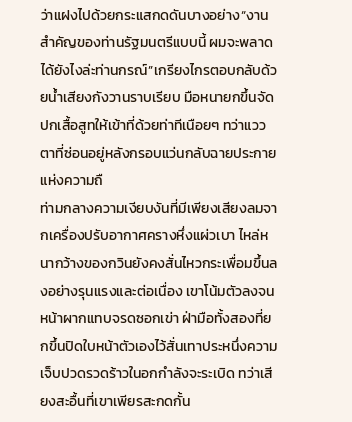ว่าแฝงไปด้วยกระแสกดดันบางอย่าง“งานสำคัญของท่านรัฐมนตรีแบบนี้ ผมจะพลาดได้ยังไงล่ะท่านกรณ์”เกรียงไกรตอบกลับด้วยน้ำเสียงกังวานราบเรียบ มือหนายกขึ้นจัดปกเสื้อสูทให้เข้าที่ด้วยท่าทีเนือยๆ ทว่าแววตาที่ซ่อนอยู่หลังกรอบแว่นกลับฉายประกายแห่งความถื
ท่ามกลางความเงียบงันที่มีเพียงเสียงลมจากเครื่องปรับอากาศครางหึ่งแผ่วเบา ไหล่หนากว้างของกวินยังคงสั่นไหวกระเพื่อมขึ้นลงอย่างรุนแรงและต่อเนื่อง เขาโน้มตัวลงจนหน้าผากแทบจรดซอกเข่า ฝ่ามือทั้งสองที่ยกขึ้นปิดใบหน้าตัวเองไว้สั่นเทาประหนึ่งความเจ็บปวดรวดร้าวในอกกำลังจะระเบิด ทว่าเสียงสะอื้นที่เขาเพียรสะกดกั้น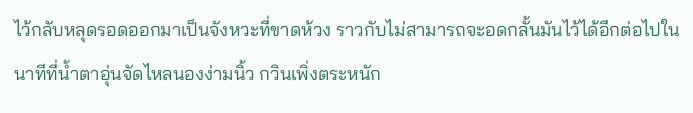ไว้กลับหลุดรอดออกมาเป็นจังหวะที่ขาดห้วง ราวกับไม่สามารถจะอดกลั้นมันไว้ได้อีกต่อไปในนาทีที่น้ำตาอุ่นจัดไหลนองง่ามนิ้ว กวินเพิ่งตระหนัก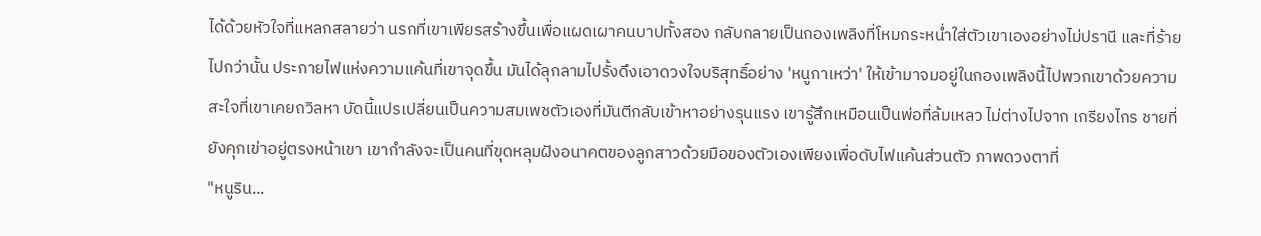ได้ด้วยหัวใจที่แหลกสลายว่า นรกที่เขาเพียรสร้างขึ้นเพื่อแผดเผาคนบาปทั้งสอง กลับกลายเป็นกองเพลิงที่โหมกระหน่ำใส่ตัวเขาเองอย่างไม่ปรานี และที่ร้ายไปกว่านั้น ประกายไฟแห่งความแค้นที่เขาจุดขึ้น มันได้ลุกลามไปรั้งดึงเอาดวงใจบริสุทธิ์อย่าง 'หนูกาเหว่า' ให้เข้ามาจมอยู่ในกองเพลิงนี้ไปพวกเขาด้วยความสะใจที่เขาเคยถวิลหา บัดนี้แปรเปลี่ยนเป็นความสมเพชตัวเองที่มันตีกลับเข้าหาอย่างรุนแรง เขารู้สึกเหมือนเป็นพ่อที่ล้มเหลว ไม่ต่างไปจาก เกรียงไกร ชายที่ยังคุกเข่าอยู่ตรงหน้าเขา เขากำลังจะเป็นคนที่ขุดหลุมฝังอนาคตของลูกสาวด้วยมือของตัวเองเพียงเพื่อดับไฟแค้นส่วนตัว ภาพดวงตาที่
"หนูริน...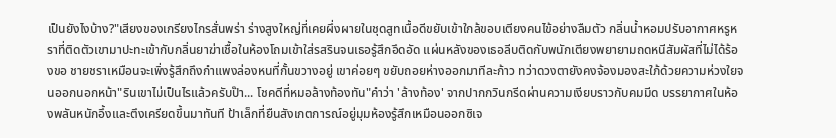เป็นยังไงบ้าง?"เสียงของเกรียงไกรสั่นพร่า ร่างสูงใหญ่ที่เคยผึ่งผายในชุดสูทเนื้อดีขยับเข้าใกล้ขอบเตียงคนไข้อย่างลืมตัว กลิ่นน้ำหอมปรับอากาศหรูหราที่ติดตัวเขามาปะทะเข้ากับกลิ่นยาฆ่าเชื้อในห้องโถมเข้าใส่รสรินจนเธอรู้สึกอึดอัด แผ่นหลังของเธอลีบติดกับพนักเตียงพยายามถดหนีสัมผัสที่ไม่ได้ร้องขอ ชายชราเหมือนจะเพิ่งรู้สึกถึงกำแพงล่องหนที่กั้นขวางอยู่ เขาค่อยๆ ขยับถอยห่างออกมาทีละก้าว ทว่าดวงตายังคงจ้องมองสะใภ้ด้วยความห่วงใยจนออกนอกหน้า"รินเขาไม่เป็นไรแล้วครับป๊า... โชคดีที่หมอล้างท้องทัน"คำว่า 'ล้างท้อง' จากปากกวินกรีดผ่านความเงียบราวกับคมมีด บรรยากาศในห้องพลันหนักอึ้งและตึงเครียดขึ้นมาทันที ป้าเล็กที่ยืนสังเกตการณ์อยู่มุมห้องรู้สึกเหมือนออกซิเจ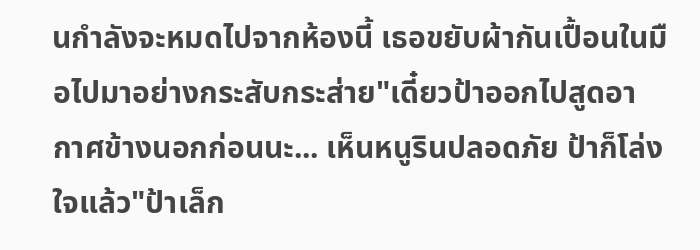นกำลังจะหมดไปจากห้องนี้ เธอขยับผ้ากันเปื้อนในมือไปมาอย่างกระสับกระส่าย"เดี๋ยวป้าออกไปสูดอากาศข้างนอกก่อนนะ... เห็นหนูรินปลอดภัย ป้าก็โล่งใจแล้ว"ป้าเล็ก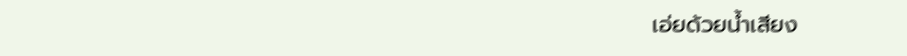เอ่ยด้วยน้ำเสียง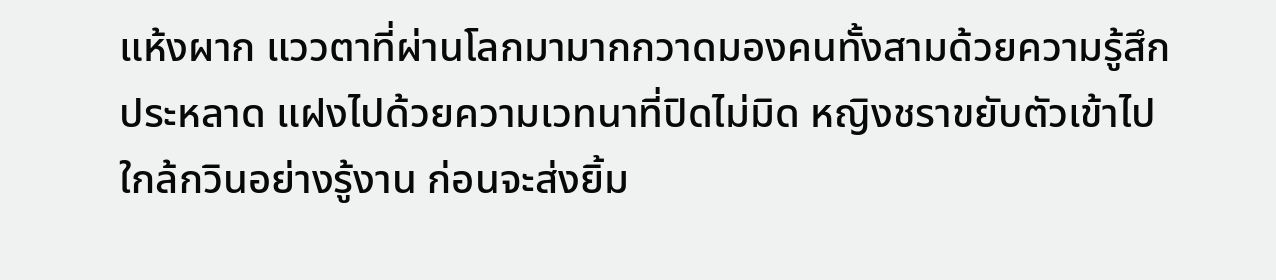แห้งผาก แววตาที่ผ่านโลกมามากกวาดมองคนทั้งสามด้วยความรู้สึกประหลาด แฝงไปด้วยความเวทนาที่ปิดไม่มิด หญิงชราขยับตัวเข้าไปใกล้กวินอย่างรู้งาน ก่อนจะส่งยิ้ม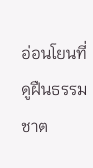อ่อนโยนที่ดูฝืนธรรมชาต